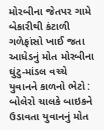મોરબીના જેતપર ગામે બેકારીથી કંટાળી ગળેફાંસો ખાઈ જતા આધેડનું મોત મોરબીના ઘુંટુ-માંડલ વચ્ચે યુવાનને કાળનો ભેટો : બોલેરો ચાલકે બાઇકને ઉડાવતા યુવાનનું મોત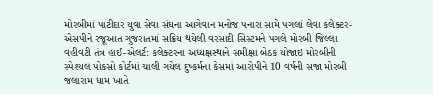મોરબીમાં પાટીદાર યુવા સેવા સંઘના આગેવાન મનોજ પનારા સામે પગલાં લેવા કલેક્ટર-એસપીને રજૂઆત ગુજરાતમાં સક્રિય થયેલી વરસાદી સિસ્ટમને પગલે મોરબી જિલ્લા વહીવટી તંત્ર હાઈ-એલર્ટ: કલેક્ટરના અધ્યક્ષસ્થાને સમીક્ષા બેઠક યોજાઇ મોરબીની સ્પેશ્યલ પોકસો કોર્ટમાં ચાલી ગયેલ દુષ્કર્મના કેસમાં આરોપીને 10 વર્ષની સજા મોરબી જલારામ ધામ ખાતે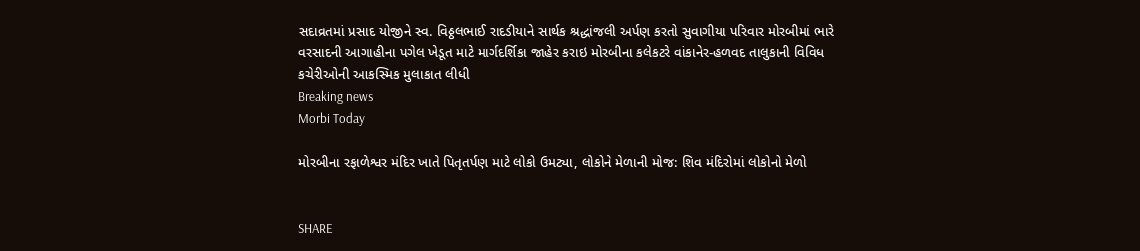સદાવ્રતમાં પ્રસાદ યોજીને સ્વ. વિઠ્ઠલભાઈ રાદડીયાને સાર્થક શ્રદ્ધાંજલી અર્પણ કરતો સુવાગીયા પરિવાર મોરબીમાં ભારે વરસાદની આગાહીના પગેલ ખેડૂત માટે માર્ગદર્શિકા જાહેર કરાઇ મોરબીના કલેકટરે વાંકાનેર-હળવદ તાલુકાની વિવિધ કચેરીઓની આકસ્મિક મુલાકાત લીધી
Breaking news
Morbi Today

મોરબીના રફાળેશ્વર મંદિર ખાતે પિતૃતર્પણ માટે લોકો ઉમટ્યા, લોકોને મેળાની મોજ: શિવ મંદિરોમાં લોકોનો મેળો


SHARE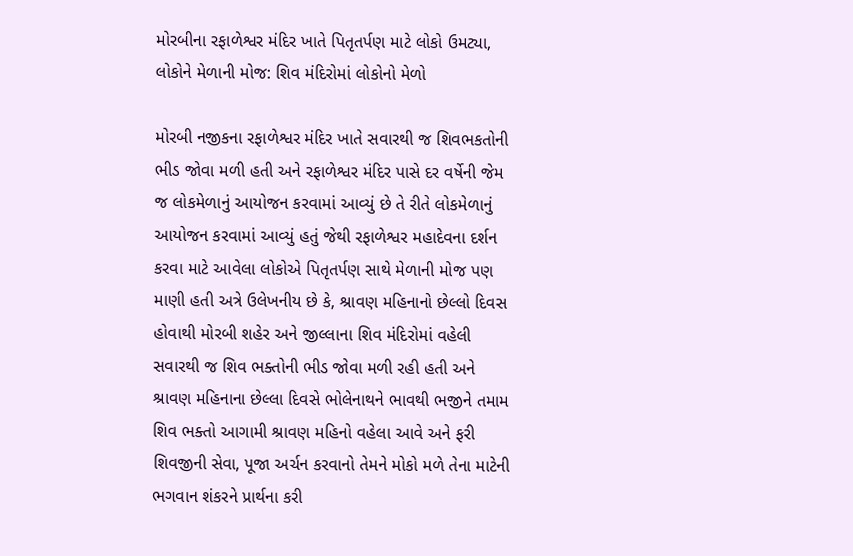મોરબીના રફાળેશ્વર મંદિર ખાતે પિતૃતર્પણ માટે લોકો ઉમટ્યા, લોકોને મેળાની મોજ: શિવ મંદિરોમાં લોકોનો મેળો

મોરબી નજીકના રફાળેશ્વર મંદિર ખાતે સવારથી જ શિવભકતોની ભીડ જોવા મળી હતી અને રફાળેશ્વર મંદિર પાસે દર વર્ષેની જેમ જ લોકમેળાનું આયોજન કરવામાં આવ્યું છે તે રીતે લોકમેળાનું આયોજન કરવામાં આવ્યું હતું જેથી રફાળેશ્વર મહાદેવના દર્શન કરવા માટે આવેલા લોકોએ પિતૃતર્પણ સાથે મેળાની મોજ પણ માણી હતી અત્રે ઉલેખનીય છે કે, શ્રાવણ મહિનાનો છેલ્લો દિવસ હોવાથી મોરબી શહેર અને જીલ્લાના શિવ મંદિરોમાં વહેલી સવારથી જ શિવ ભક્તોની ભીડ જોવા મળી રહી હતી અને શ્રાવણ મહિનાના છેલ્લા દિવસે ભોલેનાથને ભાવથી ભજીને તમામ શિવ ભક્તો આગામી શ્રાવણ મહિનો વહેલા આવે અને ફરી શિવજીની સેવા, પૂજા અર્ચન કરવાનો તેમને મોકો મળે તેના માટેની ભગવાન શંકરને પ્રાર્થના કરી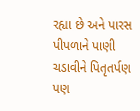રહ્યા છે અને પારસ પીપળાને પાણી ચડાવીને પિતૃતર્પણ પણ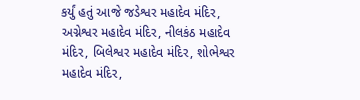કર્યું હતું આજે જડેશ્વર મહાદેવ મંદિર, અગ્નેશ્વર મહાદેવ મંદિર, નીલકંઠ મહાદેવ મંદિર, બિલેશ્વર મહાદેવ મંદિર, શોભેશ્વર મહાદેવ મંદિર,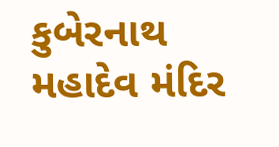કુબેરનાથ મહાદેવ મંદિર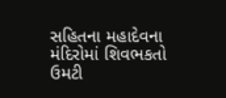સહિતના મહાદેવના મંદિરોમાં શિવભકતો ઉમટી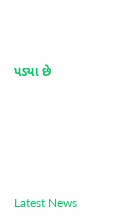પડ્યા છે






Latest News